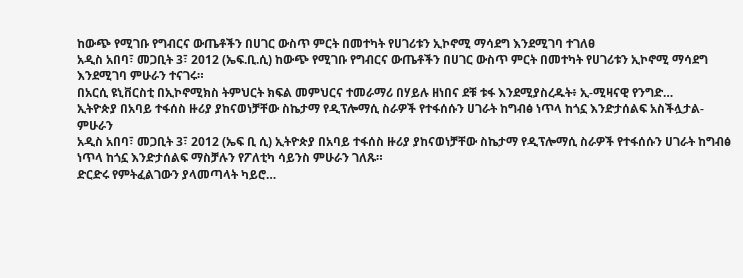ከውጭ የሚገቡ የግብርና ውጤቶችን በሀገር ውስጥ ምርት በመተካት የሀገሪቱን ኢኮኖሚ ማሳደግ እንደሚገባ ተገለፀ
አዲስ አበባ፣ መጋቢት 3፣ 2012 (ኤፍ.ቢ.ሲ) ከውጭ የሚገቡ የግብርና ውጤቶችን በሀገር ውስጥ ምርት በመተካት የሀገሪቱን ኢኮኖሚ ማሳደግ እንደሚገባ ምሁራን ተናገሩ።
በአርሲ ዩኒቨርስቲ በኢኮኖሚክስ ትምህርት ክፍል መምህርና ተመራማሪ በሃይሉ ዘነበና ደቹ ቱፋ እንደሚያስረዱት፥ ኢ-ሚዛናዊ የንግድ…
ኢትዮጵያ በአባይ ተፋሰስ ዙሪያ ያከናወነቻቸው ስኬታማ የዲፕሎማሲ ስራዎች የተፋሰሱን ሀገራት ከግብፅ ነጥላ ከጎኗ እንድታሰልፍ አስችሏታል-ምሁራን
አዲስ አበባ፣ መጋቢት 3፣ 2012 (ኤፍ ቢ ሲ) ኢትዮጵያ በአባይ ተፋሰስ ዙሪያ ያከናወነቻቸው ስኬታማ የዲፕሎማሲ ስራዎች የተፋሰሱን ሀገራት ከግብፅ ነጥላ ከጎኗ እንድታሰልፍ ማስቻሉን የፖለቲካ ሳይንስ ምሁራን ገለጹ።
ድርድሩ የምትፈልገውን ያላመጣላት ካይሮ…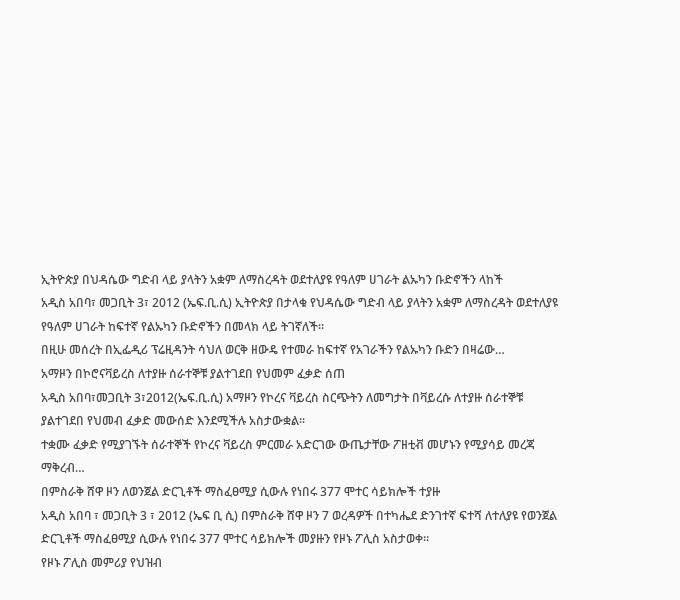ኢትዮጵያ በህዳሴው ግድብ ላይ ያላትን አቋም ለማስረዳት ወደተለያዩ የዓለም ሀገራት ልኡካን ቡድኖችን ላከች
አዲስ አበባ፣ መጋቢት 3፣ 2012 (ኤፍ.ቢ.ሲ) ኢትዮጵያ በታላቁ የህዳሴው ግድብ ላይ ያላትን አቋም ለማስረዳት ወደተለያዩ የዓለም ሀገራት ከፍተኛ የልኡካን ቡድኖችን በመላክ ላይ ትገኛለች።
በዚሁ መሰረት በኢፌዲሪ ፕሬዚዳንት ሳህለ ወርቅ ዘውዴ የተመራ ከፍተኛ የአገራችን የልኡካን ቡድን በዛሬው…
አማዞን በኮሮናቫይረስ ለተያዙ ሰራተኞቹ ያልተገደበ የህመም ፈቃድ ሰጠ
አዲስ አበባ፣መጋቢት 3፣2012(ኤፍ.ቢ.ሲ) አማዞን የኮረና ቫይረስ ስርጭትን ለመግታት በቫይረሱ ለተያዙ ሰራተኞቹ ያልተገደበ የህመብ ፈቃድ መውሰድ እንደሚችሉ አስታውቋል፡፡
ተቋሙ ፈቃድ የሚያገኙት ሰራተኞች የኮረና ቫይረስ ምርመራ አድርገው ውጤታቸው ፖዘቲቭ መሆኑን የሚያሳይ መረጃ ማቅረብ…
በምስራቅ ሸዋ ዞን ለወንጀል ድርጊቶች ማስፈፀሚያ ሲውሉ የነበሩ 377 ሞተር ሳይክሎች ተያዙ
አዲስ አበባ ፣ መጋቢት 3 ፣ 2012 (ኤፍ ቢ ሲ) በምስራቅ ሸዋ ዞን 7 ወረዳዎች በተካሔደ ድንገተኛ ፍተሻ ለተለያዩ የወንጀል ድርጊቶች ማስፈፀሚያ ሲውሉ የነበሩ 377 ሞተር ሳይክሎች መያዙን የዞኑ ፖሊስ አስታወቀ።
የዞኑ ፖሊስ መምሪያ የህዝብ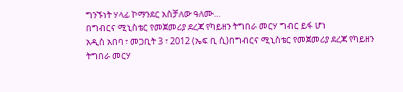ግንኙነት ሃላፊ ኮማንደር አስቻለው ዓለሙ…
በግብርና ሚኒስቴር የመጀመሪያ ደረጃ የካይዘን ትግበራ መርሃ ግብር ይፋ ሆነ
አዲስ አበባ ፣ መጋቢት 3 ፣ 2012 (ኤፍ ቢ ሲ)በግብርና ሚኒስቴር የመጀመሪያ ደረጃ የካይዘን ትግበራ መርሃ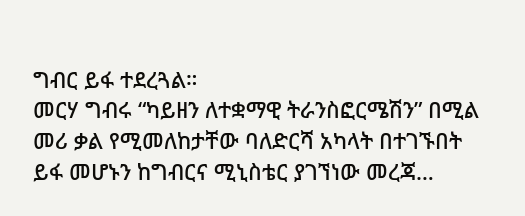ግብር ይፋ ተደረጓል።
መርሃ ግብሩ “ካይዘን ለተቋማዊ ትራንስፎርሜሽን” በሚል መሪ ቃል የሚመለከታቸው ባለድርሻ አካላት በተገኙበት ይፋ መሆኑን ከግብርና ሚኒስቴር ያገኘነው መረጃ…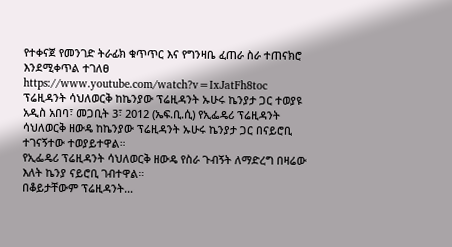የተቀናጀ የመንገድ ትራፊክ ቁጥጥር እና የግንዛቤ ፈጠራ ስራ ተጠናክሮ እንደሚቀጥል ተገለፀ
https://www.youtube.com/watch?v=IxJatFh8toc
ፕሬዚዳንት ሳህለወርቅ ከኬንያው ፕሬዚዳንት ኡሁሩ ኬንያታ ጋር ተወያዩ
አዲስ አበባ፣ መጋቢት 3፣ 2012 (ኤፍ.ቢ.ሲ) የኢፌዴሪ ፕሬዚዳንት ሳህለወርቅ ዘውዴ ከኬንያው ፕሬዚዳንት ኡሁሩ ኬንያታ ጋር በናይሮቢ ተገናኝተው ተወያይተዋል።
የኢፌዴሪ ፕሬዚዳንት ሳህለወርቅ ዘውዴ የስራ ጉብኝት ለማድረግ በዛሬው እለት ኬንያ ናይሮቢ ገብተዋል።
በቆይታቸውም ፕሬዚዳንት…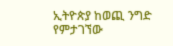ኢትዮጵያ ከወጪ ንግድ የምታገኘው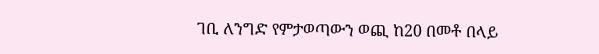ገቢ ለንግድ የምታወጣውን ወጪ ከ20 በመቶ በላይ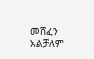መሸፈን አልቻለም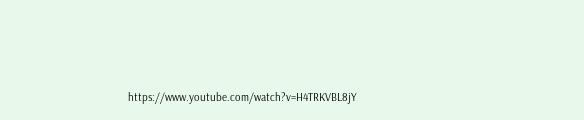https://www.youtube.com/watch?v=H4TRKVBL8jY